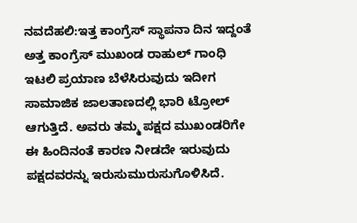ನವದೆಹಲಿ:ಇತ್ತ ಕಾಂಗ್ರೆಸ್ ಸ್ಥಾಪನಾ ದಿನ ಇದ್ದಂತೆ ಅತ್ತ ಕಾಂಗ್ರೆಸ್ ಮುಖಂಡ ರಾಹುಲ್ ಗಾಂಧಿ ಇಟಲಿ ಪ್ರಯಾಣ ಬೆಳೆಸಿರುವುದು ಇದೀಗ ಸಾಮಾಜಿಕ ಜಾಲತಾಣದಲ್ಲಿ ಭಾರಿ ಟ್ರೋಲ್ ಆಗುತ್ತಿದೆ. ಅವರು ತಮ್ಮ ಪಕ್ಷದ ಮುಖಂಡರಿಗೇ ಈ ಹಿಂದಿನಂತೆ ಕಾರಣ ನೀಡದೇ ಇರುವುದು ಪಕ್ಷದವರನ್ನು ಇರುಸುಮುರುಸುಗೊಳಿಸಿದೆ.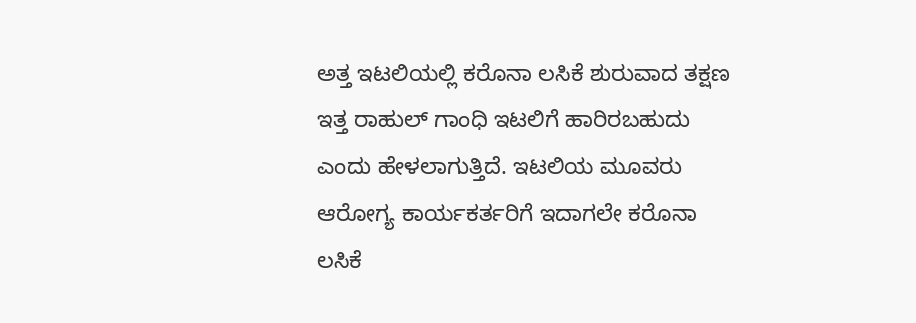ಅತ್ತ ಇಟಲಿಯಲ್ಲಿ ಕರೊನಾ ಲಸಿಕೆ ಶುರುವಾದ ತಕ್ಷಣ ಇತ್ತ ರಾಹುಲ್ ಗಾಂಧಿ ಇಟಲಿಗೆ ಹಾರಿರಬಹುದು ಎಂದು ಹೇಳಲಾಗುತ್ತಿದೆ. ಇಟಲಿಯ ಮೂವರು ಆರೋಗ್ಯ ಕಾರ್ಯಕರ್ತರಿಗೆ ಇದಾಗಲೇ ಕರೊನಾ ಲಸಿಕೆ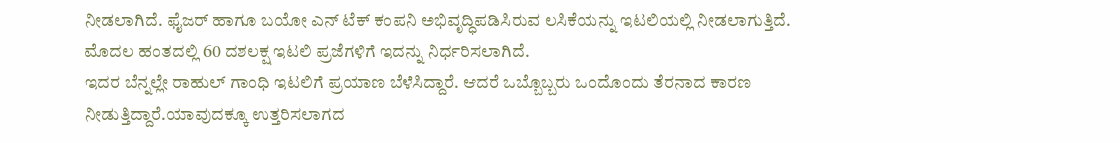ನೀಡಲಾಗಿದೆ. ಫೈಜರ್ ಹಾಗೂ ಬಯೋ ಎನ್‌ ಟೆಕ್ ಕಂಪನಿ ಅಭಿವೃದ್ಧಿಪಡಿಸಿರುವ ಲಸಿಕೆಯನ್ನು ಇಟಲಿಯಲ್ಲಿ ನೀಡಲಾಗುತ್ತಿದೆ. ಮೊದಲ ಹಂತದಲ್ಲಿ 60 ದಶಲಕ್ಷ ಇಟಲಿ ಪ್ರಜೆಗಳಿಗೆ ಇದನ್ನು ನಿರ್ಧರಿಸಲಾಗಿದೆ.
ಇದರ ಬೆನ್ನಲ್ಲೇ ರಾಹುಲ್ ಗಾಂಧಿ ಇಟಲಿಗೆ ಪ್ರಯಾಣ ಬೆಳೆಸಿದ್ದಾರೆ. ಆದರೆ ಒಬ್ಬೊಬ್ಬರು ಒಂದೊಂದು ತೆರನಾದ ಕಾರಣ ನೀಡುತ್ತಿದ್ದಾರೆ.ಯಾವುದಕ್ಕೂ ಉತ್ತರಿಸಲಾಗದ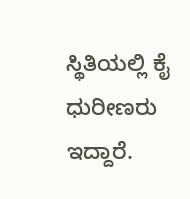ಸ್ಥಿತಿಯಲ್ಲಿ ಕೈ ಧುರೀಣರು ಇದ್ದಾರೆ.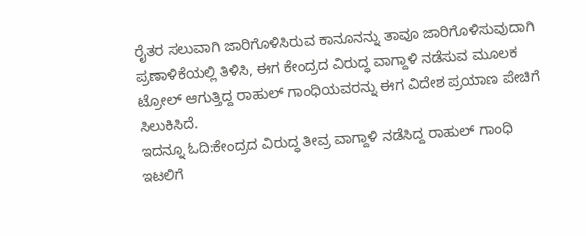ರೈತರ ಸಲುವಾಗಿ ಜಾರಿಗೊಳಿಸಿರುವ ಕಾನೂನನ್ನು ತಾವೂ ಜಾರಿಗೊಳಿಸುವುದಾಗಿ ಪ್ರಣಾಳಿಕೆಯಲ್ಲಿ ತಿಳಿಸಿ, ಈಗ ಕೇಂದ್ರದ ವಿರುದ್ಧ ವಾಗ್ದಾಳಿ ನಡೆಸುವ ಮೂಲಕ ಟ್ರೋಲ್ ಆಗುತ್ತಿದ್ದ ರಾಹುಲ್ ಗಾಂಧಿಯವರನ್ನು ಈಗ ವಿದೇಶ ಪ್ರಯಾಣ ಪೇಚಿಗೆ ಸಿಲುಕಿಸಿದೆ.
ಇದನ್ನೂ ಓದಿ:ಕೇಂದ್ರದ ವಿರುದ್ಧ ತೀವ್ರ ವಾಗ್ದಾಳಿ ನಡೆಸಿದ್ದ ರಾಹುಲ್ ಗಾಂಧಿ ಇಟಲಿಗೆ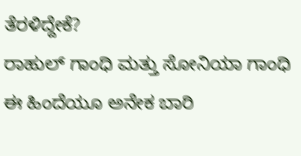ತೆರಳಿದ್ದೇಕೆ?
ರಾಹುಲ್ ಗಾಂಧಿ ಮತ್ತು ಸೋನಿಯಾ ಗಾಂಧಿ ಈ ಹಿಂದೆಯೂ ಅನೇಕ ಬಾರಿ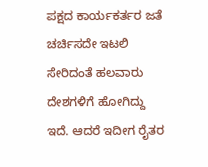ಪಕ್ಷದ ಕಾರ್ಯಕರ್ತರ ಜತೆ ಚರ್ಚಿಸದೇ ಇಟಲಿ ಸೇರಿದಂತೆ ಹಲವಾರು ದೇಶಗಳಿಗೆ ಹೋಗಿದ್ದು ಇದೆ. ಆದರೆ ಇದೀಗ ರೈತರ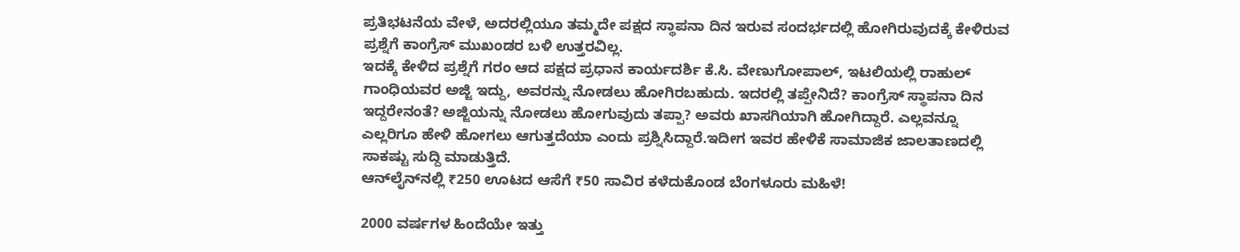ಪ್ರತಿಭಟನೆಯ ವೇಳೆ, ಅದರಲ್ಲಿಯೂ ತಮ್ಮದೇ ಪಕ್ಷದ ಸ್ಥಾಪನಾ ದಿನ ಇರುವ ಸಂದರ್ಭದಲ್ಲಿ ಹೋಗಿರುವುದಕ್ಕೆ ಕೇಳಿರುವ ಪ್ರಶ್ನೆಗೆ ಕಾಂಗ್ರೆಸ್ ಮುಖಂಡರ ಬಳಿ ಉತ್ತರವಿಲ್ಲ.
ಇದಕ್ಕೆ ಕೇಳಿದ ಪ್ರಶ್ನೆಗೆ ಗರಂ ಆದ ಪಕ್ಷದ ಪ್ರಧಾನ ಕಾರ್ಯದರ್ಶಿ ಕೆ.ಸಿ. ವೇಣುಗೋಪಾಲ್, ಇಟಲಿಯಲ್ಲಿ ರಾಹುಲ್ ಗಾಂಧಿಯವರ ಅಜ್ಜಿ ಇದ್ದು, ಅವರನ್ನು ನೋಡಲು ಹೋಗಿರಬಹುದು. ಇದರಲ್ಲಿ ತಪ್ಪೇನಿದೆ? ಕಾಂಗ್ರೆಸ್ ಸ್ಥಾಪನಾ ದಿನ ಇದ್ದರೇನಂತೆ? ಅಜ್ಜಿಯನ್ನು ನೋಡಲು ಹೋಗುವುದು ತಪ್ಪಾ? ಅವರು ಖಾಸಗಿಯಾಗಿ ಹೋಗಿದ್ದಾರೆ. ಎಲ್ಲವನ್ನೂ ಎಲ್ಲರಿಗೂ ಹೇಳಿ ಹೋಗಲು ಆಗುತ್ತದೆಯಾ ಎಂದು ಪ್ರಶ್ನಿಸಿದ್ದಾರೆ.ಇದೀಗ ಇವರ ಹೇಳಿಕೆ ಸಾಮಾಜಿಕ ಜಾಲತಾಣದಲ್ಲಿ ಸಾಕಷ್ಟು ಸುದ್ದಿ ಮಾಡುತ್ತಿದೆ.
ಆನ್‌ಲೈನ್‌ನಲ್ಲಿ ₹250 ಊಟದ ಆಸೆಗೆ ₹50 ಸಾವಿರ ಕಳೆದುಕೊಂಡ ಬೆಂಗಳೂರು ಮಹಿಳೆ!

2000 ವರ್ಷಗಳ ಹಿಂದೆಯೇ ಇತ್ತು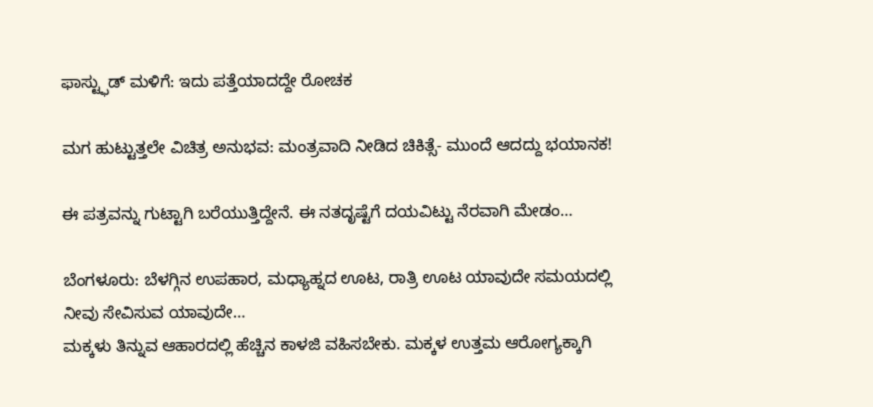ಫಾಸ್ಟ್ಫುಡ್ ಮಳಿಗೆ: ಇದು ಪತ್ತೆಯಾದದ್ದೇ ರೋಚಕ

ಮಗ ಹುಟ್ಟುತ್ತಲೇ ವಿಚಿತ್ರ ಅನುಭವ: ಮಂತ್ರವಾದಿ ನೀಡಿದ ಚಿಕಿತ್ಸೆ- ಮುಂದೆ ಆದದ್ದು ಭಯಾನಕ!

ಈ ಪತ್ರವನ್ನು ಗುಟ್ಟಾಗಿ ಬರೆಯುತ್ತಿದ್ದೇನೆ. ಈ ನತದೃಷ್ಟೆಗೆ ದಯವಿಟ್ಟು ನೆರವಾಗಿ ಮೇಡಂ…

ಬೆಂಗಳೂರು: ಬೆಳಗ್ಗಿನ ಉಪಹಾರ, ಮಧ್ಯಾಹ್ನದ ಊಟ, ರಾತ್ರಿ ಊಟ ಯಾವುದೇ ಸಮಯದಲ್ಲಿ ನೀವು ಸೇವಿಸುವ ಯಾವುದೇ…
ಮಕ್ಕಳು ತಿನ್ನುವ ಆಹಾರದಲ್ಲಿ ಹೆಚ್ಚಿನ ಕಾಳಜಿ ವಹಿಸಬೇಕು. ಮಕ್ಕಳ ಉತ್ತಮ ಆರೋಗ್ಯಕ್ಕಾಗಿ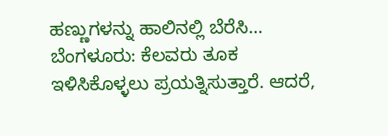ಹಣ್ಣುಗಳನ್ನು ಹಾಲಿನಲ್ಲಿ ಬೆರೆಸಿ…
ಬೆಂಗಳೂರು: ಕೆಲವರು ತೂಕ ಇಳಿಸಿಕೊಳ್ಳಲು ಪ್ರಯತ್ನಿಸುತ್ತಾರೆ. ಆದರೆ,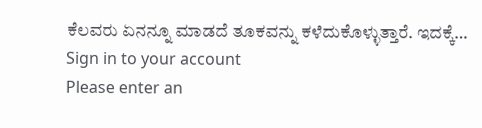ಕೆಲವರು ಏನನ್ನೂ ಮಾಡದೆ ತೂಕವನ್ನು ಕಳೆದುಕೊಳ್ಳುತ್ತಾರೆ. ಇದಕ್ಕೆ…
Sign in to your account
Please enter an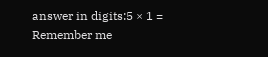answer in digits:5 × 1 =
Remember me